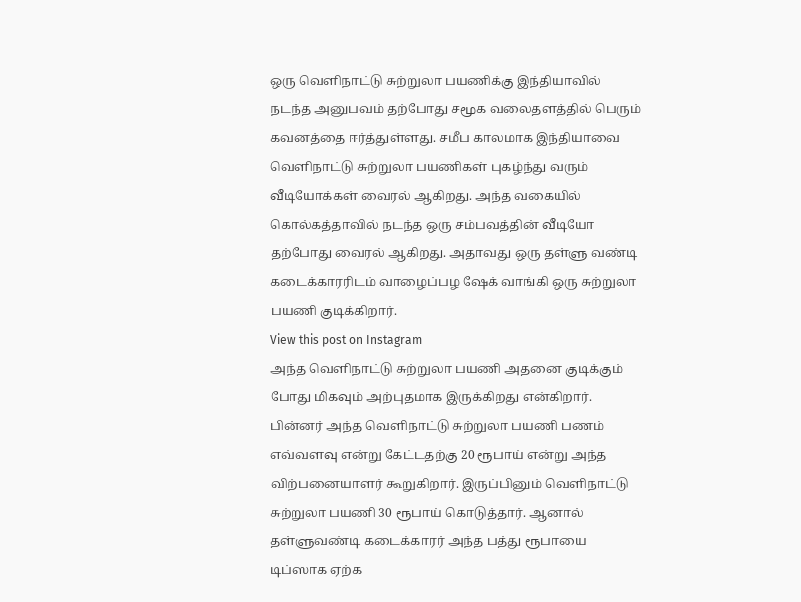ஒரு வெளிநாட்டு சுற்றுலா பயணிக்கு இந்தியாவில் நடந்த அனுபவம் தற்போது சமூக வலைதளத்தில் பெரும் கவனத்தை ஈர்த்துள்ளது. சமீப காலமாக இந்தியாவை வெளிநாட்டு சுற்றுலா பயணிகள் புகழ்ந்து வரும் வீடியோக்கள் வைரல் ஆகிறது. அந்த வகையில் கொல்கத்தாவில் நடந்த ஒரு சம்பவத்தின் வீடியோ தற்போது வைரல் ஆகிறது. அதாவது ஒரு தள்ளு வண்டி கடைக்காரரிடம் வாழைப்பழ ஷேக் வாங்கி ஒரு சுற்றுலா பயணி குடிக்கிறார்.
View this post on Instagram
அந்த வெளிநாட்டு சுற்றுலா பயணி அதனை குடிக்கும் போது மிகவும் அற்புதமாக இருக்கிறது என்கிறார். பின்னர் அந்த வெளிநாட்டு சுற்றுலா பயணி பணம் எவ்வளவு என்று கேட்டதற்கு 20 ரூபாய் என்று அந்த விற்பனையாளர் கூறுகிறார். இருப்பினும் வெளிநாட்டு சுற்றுலா பயணி 30 ரூபாய் கொடுத்தார். ஆனால் தள்ளுவண்டி கடைக்காரர் அந்த பத்து ரூபாயை டிப்ஸாக ஏற்க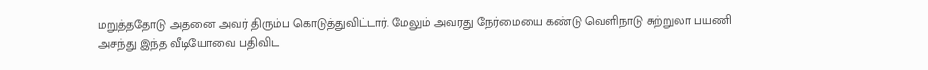மறுத்ததோடு அதனை அவர் திரும்ப கொடுத்துவிட்டார். மேலும் அவரது நேர்மையை கண்டு வெளிநாடு சுற்றுலா பயணி அசந்து இந்த வீடியோவை பதிவிட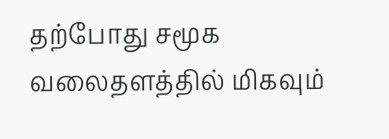தற்போது சமூக வலைதளத்தில் மிகவும்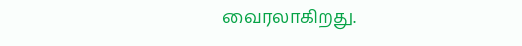வைரலாகிறது.